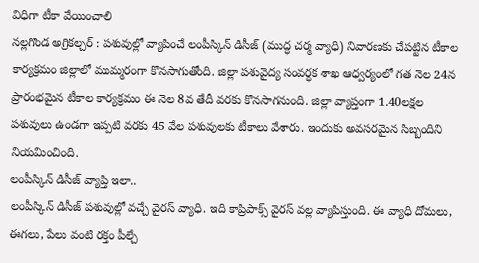విధిగా టీకా వేయించాలి
నల్లగొండ అగ్రికల్చర్ : పశువుల్లో వ్యాపించే లంపీస్కిన్ డిసీజ్ (ముద్ధ చర్మ వ్యాధి) నివారణకు చేపట్టిన టీకాల కార్యక్రమం జిల్లాలో ముమ్మరంగా కొనసాగుతోంది. జిల్లా పశువైద్య సంవర్ధక శాఖ ఆధ్వర్యంలో గత నెల 24న ప్రారంభమైన టీకాల కార్యక్రమం ఈ నెల 8వ తేదీ వరకు కొనసాగనుంది. జిల్లా వ్యాప్తంగా 1.40లక్షల పశువులు ఉండగా ఇప్పటి వరకు 45 వేల పశువులకు టీకాలు వేశారు. ఇందుకు అవసరమైన సిబ్బందిని నియమించింది.
లంపీస్కిన్ డిసీజ్ వ్యాప్తి ఇలా..
లంపీస్కిన్ డిసీజ్ పశువుల్లో వచ్చే వైరస్ వ్యాధి. ఇది కాప్రిపాక్స్ వైరస్ వల్ల వ్యాపిస్తుంది. ఈ వ్యాధి దోమలు, ఈగలు, పేలు వంటి రక్తం పీల్చే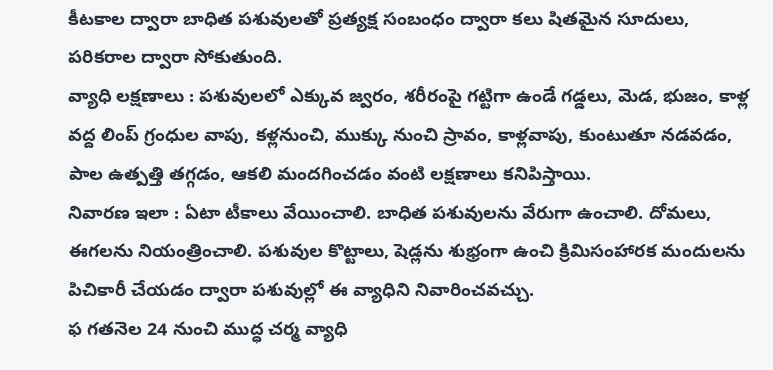కీటకాల ద్వారా బాధిత పశువులతో ప్రత్యక్ష సంబంధం ద్వారా కలు షితమైన సూదులు, పరికరాల ద్వారా సోకుతుంది.
వ్యాధి లక్షణాలు : పశువులలో ఎక్కువ జ్వరం, శరీరంపై గట్టిగా ఉండే గడ్డలు, మెడ, భుజం, కాళ్ల వద్ద లింప్ గ్రంధుల వాపు, కళ్లనుంచి, ముక్కు నుంచి స్రావం, కాళ్లవాపు, కుంటుతూ నడవడం, పాల ఉత్పత్తి తగ్గడం, ఆకలి మందగించడం వంటి లక్షణాలు కనిపిస్తాయి.
నివారణ ఇలా : ఏటా టీకాలు వేయించాలి. బాధిత పశువులను వేరుగా ఉంచాలి. దోమలు, ఈగలను నియంత్రించాలి. పశువుల కొట్టాలు, షెడ్లను శుభ్రంగా ఉంచి క్రిమిసంహారక మందులను పిచికారీ చేయడం ద్వారా పశువుల్లో ఈ వ్యాధిని నివారించవచ్చు.
ఫ గతనెల 24 నుంచి ముద్ధ చర్మ వ్యాధి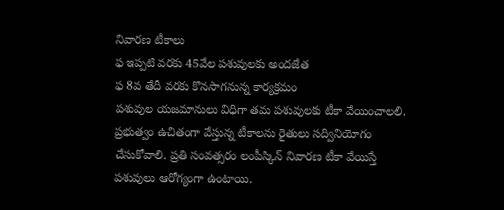నివారణ టీకాలు
ఫ ఇప్పటి వరకు 45వేల పశువులకు అందజేత
ఫ 8వ తేదీ వరకు కొనసాగనున్న కార్యక్రమం
పశువుల యజమానులు విధిగా తమ పశువులకు టీకా వేయించాలలి. ప్రభుత్వం ఉచితంగా వేస్తున్న టీకాలను రైతులు సద్వినియోగం చేసుకోవాలి. ప్రతి సంవత్సరం లంపీస్కిన్ నివారణ టీకా వేయిస్తే పశువులు ఆరోగ్యంగా ఉంటాయి.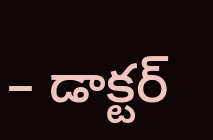– డాక్టర్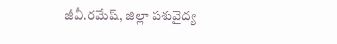జీవీ.రమేష్, జిల్లా పశువైద్య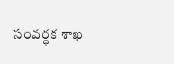సంవర్ధక శాఖ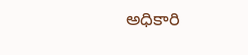అధికారి